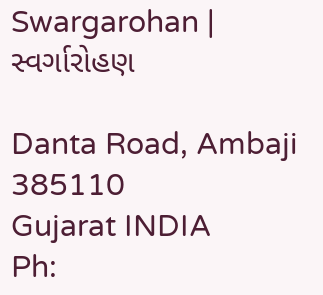Swargarohan | સ્વર્ગારોહણ

Danta Road, Ambaji 385110
Gujarat INDIA
Ph: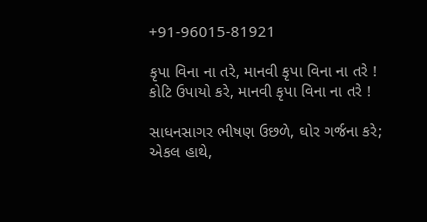+91-96015-81921

કૃપા વિના ના તરે, માનવી કૃપા વિના ના તરે !
કોટિ ઉપાયો કરે, માનવી કૃપા વિના ના તરે !

સાધનસાગર ભીષણ ઉછળે, ઘોર ગર્જના કરે;
એકલ હાથે,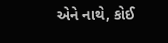એને નાથે, કોઈ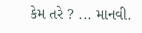કેમ તરે ? ... માનવી.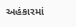અહંકારમાં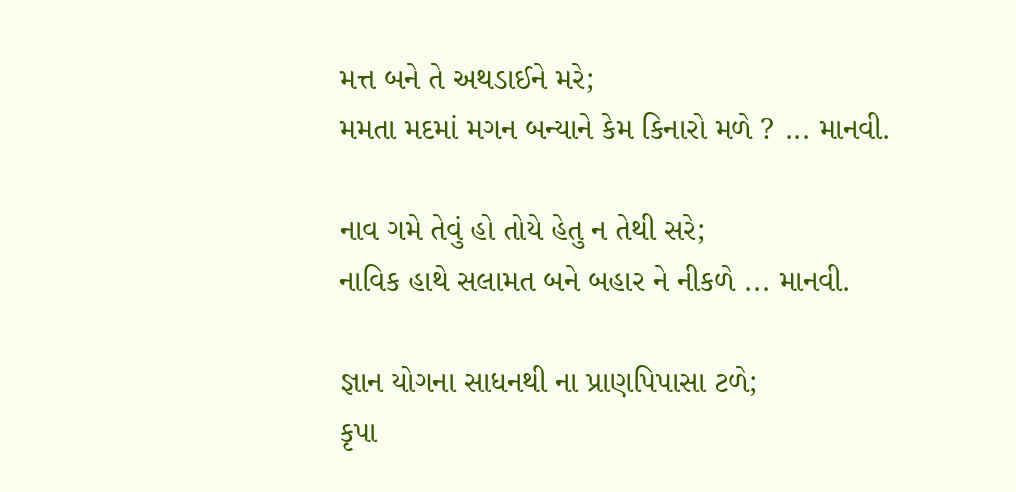મત્ત બને તે અથડાઈને મરે;
મમતા મદમાં મગન બન્યાને કેમ કિનારો મળે ? ... માનવી.

નાવ ગમે તેવું હો તોયે હેતુ ન તેથી સરે;
નાવિક હાથે સલામત બને બહાર ને નીકળે ... માનવી.

જ્ઞાન યોગના સાધનથી ના પ્રાણપિપાસા ટળે;
કૃપા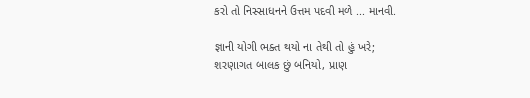કરો તો નિસ્સાધનને ઉત્તમ પદવી મળે ... માનવી.

જ્ઞાની યોગી ભક્ત થયો ના તેથી તો હું ખરે;
શરણાગત બાલક છું બનિયો, પ્રાણ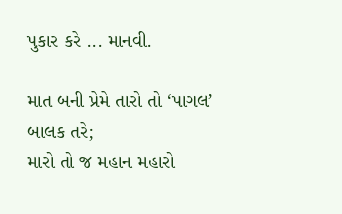પુકાર કરે ... માનવી.

માત બની પ્રેમે તારો તો ‘પાગલ’ બાલક તરે;
મારો તો જ મહાન મહારો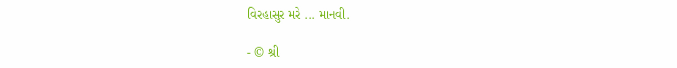વિરહાસુર મરે ... માનવી.

- © શ્રી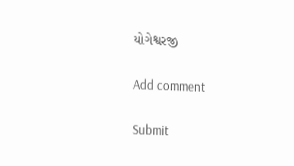યોગેશ્વરજી

Add comment

Submit